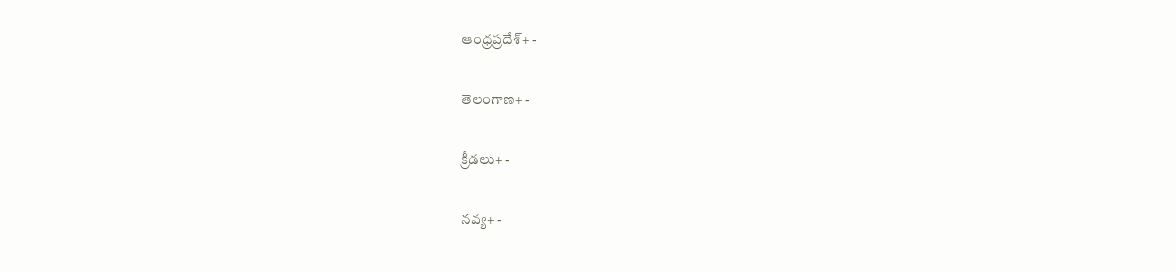ఆంధ్రప్రదేశ్+ -

తెలంగాణ+ -

క్రీడలు+ -

నవ్య+ -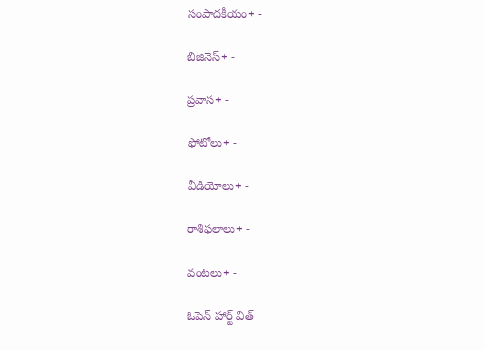సంపాదకీయం+ -

బిజినెస్+ -

ప్రవాస+ -

ఫోటోలు+ -

వీడియోలు+ -

రాశిఫలాలు+ -

వంటలు+ -

ఓపెన్ హార్ట్ విత్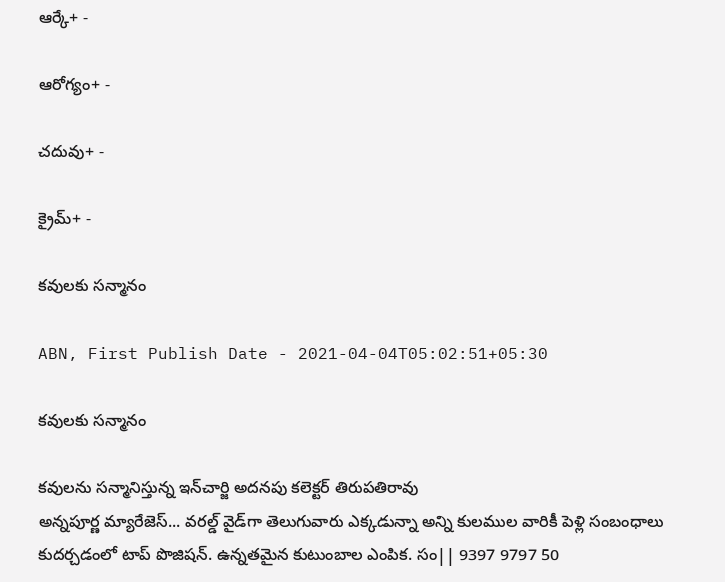ఆర్కే+ -

ఆరోగ్యం+ -

చదువు+ -

క్రైమ్+ -

కవులకు సన్మానం

ABN, First Publish Date - 2021-04-04T05:02:51+05:30

కవులకు సన్మానం

కవులను సన్మానిస్తున్న ఇన్‌చార్జి అదనపు కలెక్టర్‌ తిరుపతిరావు
అన్నపూర్ణ మ్యారేజెస్... వరల్డ్ వైడ్‌గా తెలుగువారు ఎక్కడున్నా అన్ని కులముల వారికీ పెళ్లి సంబంధాలు కుదర్చడంలో టాప్ పొజిషన్. ఉన్నతమైన కుటుంబాల ఎంపిక. సం|| 9397 9797 50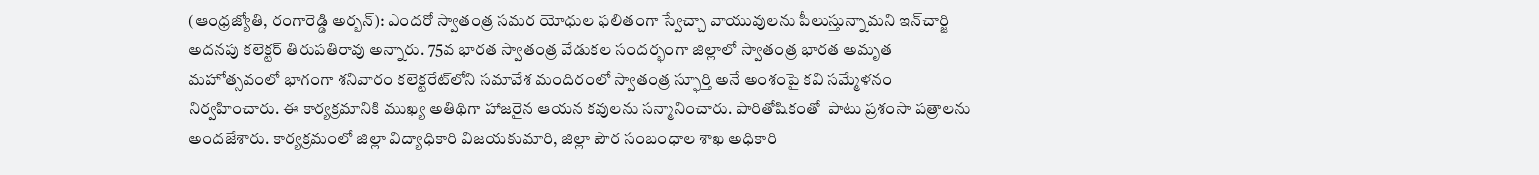(ఆంధ్రజ్యోతి, రంగారెడ్డి అర్బన్‌): ఎందరో స్వాతంత్ర సమర యోధుల ఫలితంగా స్వేచ్చా వాయువులను పీలుస్తున్నామని ఇన్‌చార్జి అదనపు కలెక్టర్‌ తిరుపతిరావు అన్నారు. 75వ భారత స్వాతంత్ర వేడుకల సందర్భంగా జిల్లాలో స్వాతంత్ర భారత అమృత మహోత్సవంలో భాగంగా శనివారం కలెక్టరేట్‌లోని సమావేశ మందిరంలో స్వాతంత్ర స్ఫూర్తి అనే అంశంపై కవి సమ్మేళనం నిర్వహించారు. ఈ కార్యక్రమానికి ముఖ్య అతిథిగా హాజరైన ఆయన కవులను సన్మానించారు. పారితోషికంతో  పాటు ప్రశంసా పత్రాలను అందజేశారు. కార్యక్రమంలో జిల్లా విద్యాధికారి విజయకుమారి, జిల్లా పౌర సంబంధాల శాఖ అధికారి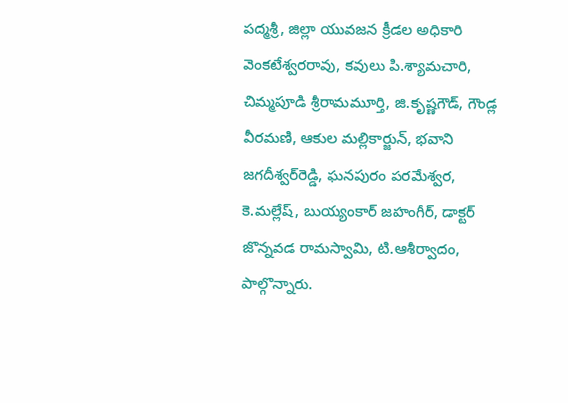పద్మశ్రీ, జిల్లా యువజన క్రీడల అధికారి వెంకటేశ్వరరావు, కవులు పి.శ్యామచారి,  చిమ్మపూడి శ్రీరామమూర్తి, జి.కృష్ణగౌడ్‌, గౌండ్ల వీరమణి, ఆకుల మల్లికార్జున్‌, భవాని జగదీశ్వర్‌రెడ్డి, ఘనపురం పరమేశ్వర, కె.మల్లేష్‌, బుయ్యంకార్‌ జహంగీర్‌, డాక్టర్‌ జొన్నవడ రామస్వామి, టి.ఆశీర్వాదం, పాల్గొన్నారు.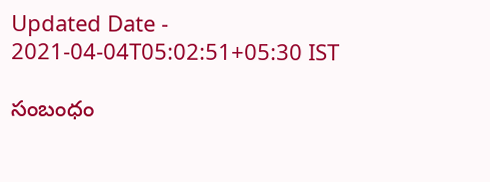Updated Date - 2021-04-04T05:02:51+05:30 IST

సంబంధం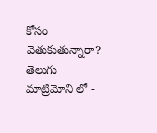కోసం వెతుకుతున్నారా? తెలుగు మాట్రిమోని లో -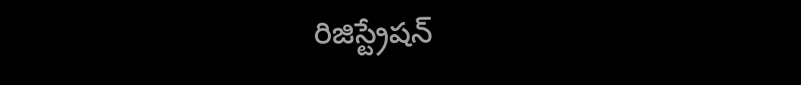రిజిస్ట్రేషన్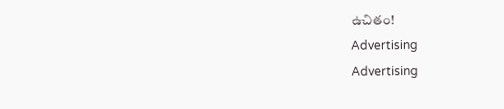ఉచితం!
Advertising
Advertising